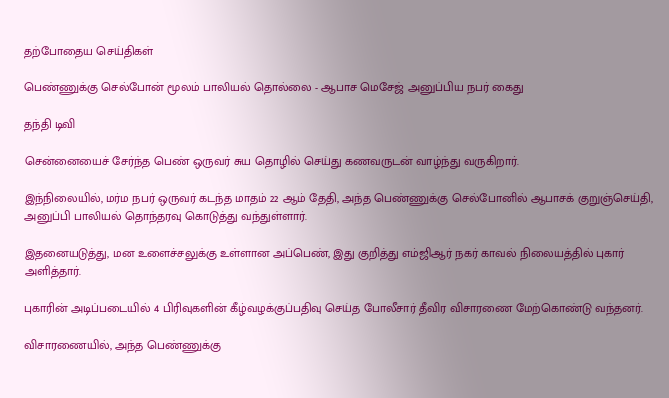தற்போதைய செய்திகள்

பெண்ணுக்கு செல்போன் மூலம் பாலியல் தொல்லை - ஆபாச மெசேஜ் அனுப்பிய நபர் கைது

தந்தி டிவி

சென்னையைச் சேர்ந்த பெண் ஒருவர் சுய தொழில் செய்து கணவருடன் வாழ்ந்து வருகிறார்.

இந்நிலையில், மர்ம நபர் ஒருவர் கடந்த மாதம் 22 ஆம் தேதி, அந்த பெண்ணுக்கு செல்போனில் ஆபாசக் குறுஞ்செய்தி, அனுப்பி பாலியல் தொந்தரவு கொடுத்து வந்துள்ளார்.

இதனையடுத்து, மன உளைச்சலுக்கு உள்ளான அப்பெண், இது குறித்து எம்ஜிஆர் நகர் காவல் நிலையத்தில் புகார் அளித்தார்.

புகாரின் அடிப்படையில் 4 பிரிவுகளின் கீழ்வழக்குப்பதிவு செய்த போலீசார் தீவிர விசாரணை மேற்கொண்டு வந்தனர்.

விசாரணையில், அந்த பெண்ணுக்கு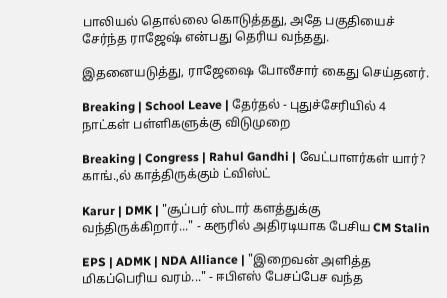பாலியல் தொல்லை கொடுத்தது, அதே பகுதியைச் சேர்ந்த ராஜேஷ் என்பது தெரிய வந்தது.

இதனையடுத்து, ராஜேஷை போலீசார் கைது செய்தனர்.

Breaking | School Leave | தேர்தல் - புதுச்சேரியில் 4 நாட்கள் பள்ளிகளுக்கு விடுமுறை

Breaking | Congress | Rahul Gandhi | வேட்பாளர்கள் யார்? காங்.,ல் காத்திருக்கும் ட்விஸ்ட்

Karur | DMK | "சூப்பர் ஸ்டார் களத்துக்கு வந்திருக்கிறார்..." - கரூரில் அதிரடியாக பேசிய CM Stalin

EPS | ADMK | NDA Alliance | "இறைவன் அளித்த மிகப்பெரிய வரம்..." - ஈபிஎஸ் பேசப்பேச வந்த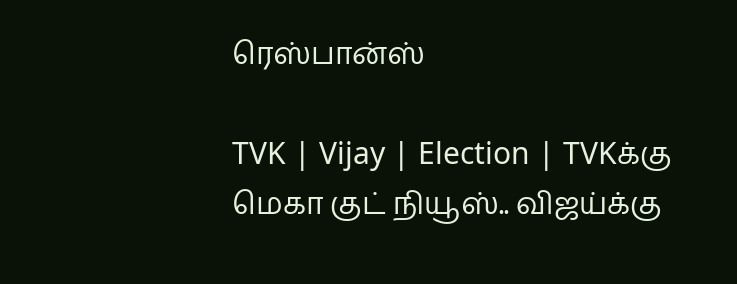ரெஸ்பான்ஸ்

TVK | Vijay | Election | TVKக்கு மெகா குட் நியூஸ்.. விஜய்க்கு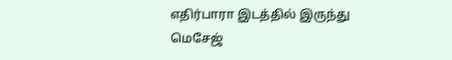எதிர்பாரா இடத்தில் இருந்து மெசேஜ்